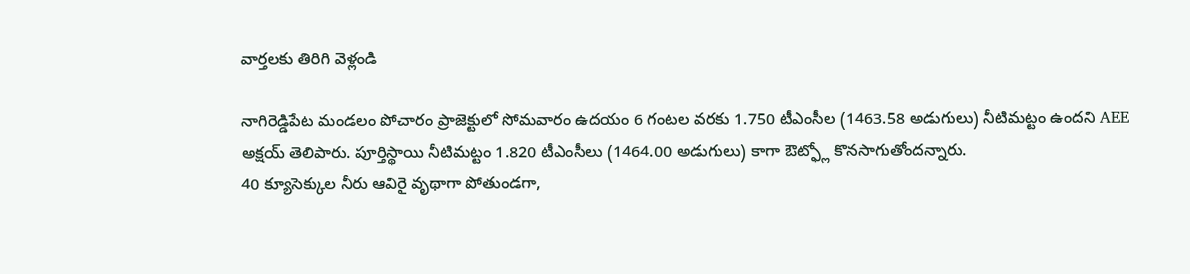వార్తలకు తిరిగి వెళ్లండి

నాగిరెడ్డిపేట మండలం పోచారం ప్రాజెక్టులో సోమవారం ఉదయం 6 గంటల వరకు 1.750 టీఎంసీల (1463.58 అడుగులు) నీటిమట్టం ఉందని AEE అక్షయ్ తెలిపారు. పూర్తిస్థాయి నీటిమట్టం 1.820 టీఎంసీలు (1464.00 అడుగులు) కాగా ఔట్ఫ్లో కొనసాగుతోందన్నారు.
40 క్యూసెక్కుల నీరు ఆవిరై వృథాగా పోతుండగా,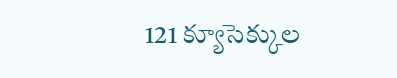121 క్యూసెక్కుల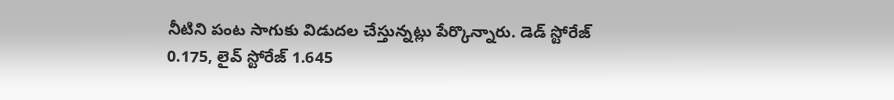నీటిని పంట సాగుకు విడుదల చేస్తున్నట్లు పేర్కొన్నారు. డెడ్ స్టోరేజ్ 0.175, లైవ్ స్టోరేజ్ 1.645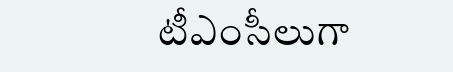టీఎంసీలుగా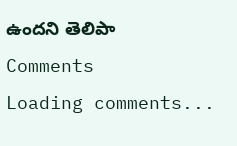ఉందని తెలిపా
Comments
Loading comments...